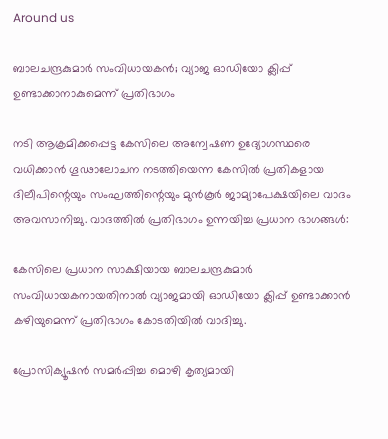Around us

ബാലചന്ദ്രകുമാര്‍ സംവിധായകന്‍; വ്യാജ ഓഡിയോ ക്ലിപ്പ് ഉണ്ടാക്കാനാകുമെന്ന് പ്രതിഭാഗം

നടി ആക്രമിക്കപ്പെട്ട കേസിലെ അന്വേഷണ ഉദ്യോഗസ്ഥരെ വധിക്കാന്‍ ഗൂഢാലോചന നടത്തിയെന്ന കേസില്‍ പ്രതികളായ ദിലീപിന്റെയും സംഘത്തിന്റെയും മുന്‍കൂര്‍ ജാമ്യാപേക്ഷയിലെ വാദം അവസാനിച്ചു. വാദത്തില്‍ പ്രതിഭാഗം ഉന്നയിച്ച പ്രധാന ഭാഗങ്ങള്‍:

കേസിലെ പ്രധാന സാക്ഷിയായ ബാലചന്ദ്രകുമാര്‍ സംവിധായകനായതിനാല്‍ വ്യാജമായി ഓഡിയോ ക്ലിപ്പ് ഉണ്ടാക്കാന്‍ കഴിയുമെന്ന് പ്രതിഭാഗം കോടതിയില്‍ വാദിച്ചു.

പ്രോസിക്യൂഷന്‍ സമര്‍പ്പിച്ച മൊഴി കൃത്യമായി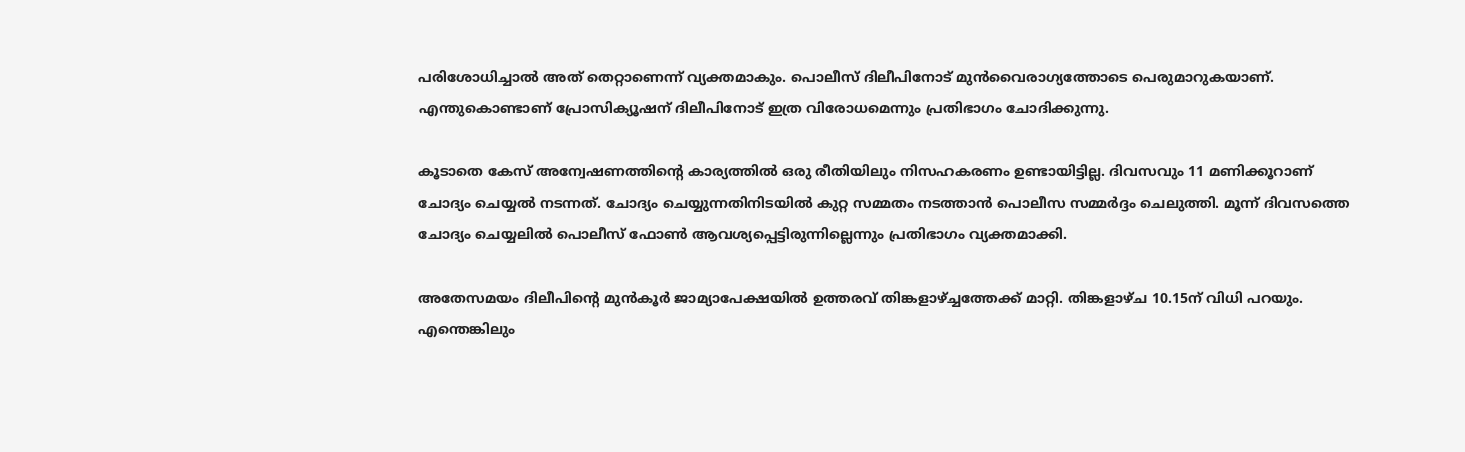പരിശോധിച്ചാല്‍ അത് തെറ്റാണെന്ന് വ്യക്തമാകും. പൊലീസ് ദിലീപിനോട് മുന്‍വൈരാഗ്യത്തോടെ പെരുമാറുകയാണ്. എന്തുകൊണ്ടാണ് പ്രോസിക്യൂഷന് ദിലീപിനോട് ഇത്ര വിരോധമെന്നും പ്രതിഭാഗം ചോദിക്കുന്നു.

കൂടാതെ കേസ് അന്വേഷണത്തിന്റെ കാര്യത്തില്‍ ഒരു രീതിയിലും നിസഹകരണം ഉണ്ടായിട്ടില്ല. ദിവസവും 11 മണിക്കൂറാണ് ചോദ്യം ചെയ്യല്‍ നടന്നത്. ചോദ്യം ചെയ്യുന്നതിനിടയില്‍ കുറ്റ സമ്മതം നടത്താന്‍ പൊലീസ സമ്മര്‍ദ്ദം ചെലുത്തി. മൂന്ന് ദിവസത്തെ ചോദ്യം ചെയ്യലില്‍ പൊലീസ് ഫോണ്‍ ആവശ്യപ്പെട്ടിരുന്നില്ലെന്നും പ്രതിഭാഗം വ്യക്തമാക്കി.

അതേസമയം ദിലീപിന്റെ മുന്‍കൂര്‍ ജാമ്യാപേക്ഷയില്‍ ഉത്തരവ് തിങ്കളാഴ്ച്ചത്തേക്ക് മാറ്റി. തിങ്കളാഴ്ച 10.15ന് വിധി പറയും. എന്തെങ്കിലും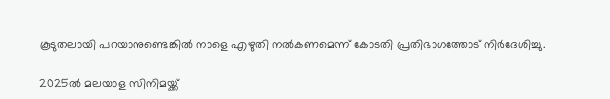കൂടുതലായി പറയാനുണ്ടെങ്കില്‍ നാളെ എഴുതി നല്‍കണമെന്ന് കോടതി പ്രതിഭാഗത്തോട് നിര്‍ദേശിച്ചു.

2025ല്‍ മലയാള സിനിമയ്ക്ക്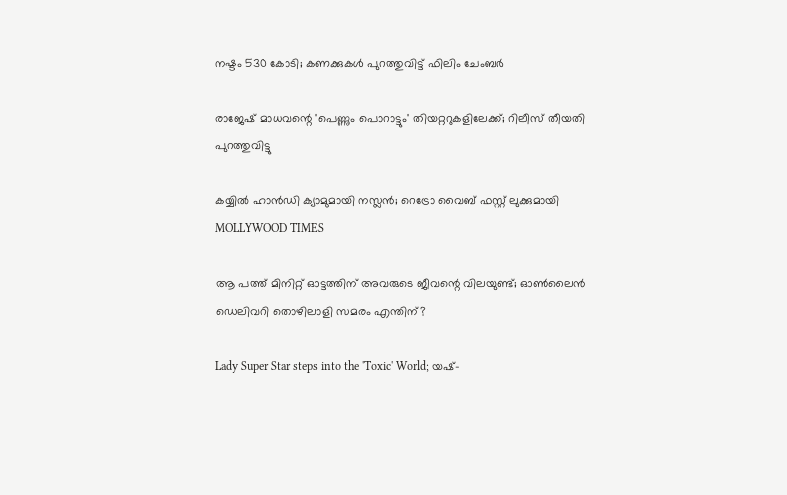നഷ്ടം 530 കോടി; കണക്കുകൾ പുറത്തുവിട്ട് ഫിലിം ചേംബര്‍

രാജേഷ് മാധവന്റെ 'പെണ്ണും പൊറാട്ടും' തിയറ്ററുകളിലേക്ക്; റിലീസ് തീയതി പുറത്തുവിട്ടു

കയ്യിൽ ഹാൻഡി ക്യാമുമായി നസ്ലൻ; റെട്രോ വൈബ് ഫസ്റ്റ് ലുക്കുമായി MOLLYWOOD TIMES

ആ പത്ത് മിനിറ്റ് ഓട്ടത്തിന് അവരുടെ ജീവന്റെ വിലയുണ്ട്; ഓണ്‍ലൈന്‍ ഡെലിവറി തൊഴിലാളി സമരം എന്തിന്?

Lady Super Star steps into the 'Toxic' World; യഷ്-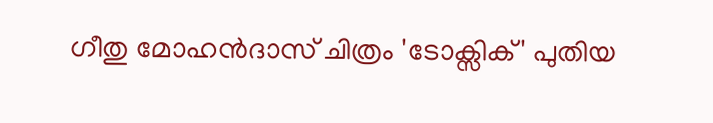ഗീതു മോഹൻദാസ് ചിത്രം 'ടോക്സിക്' പുതിയ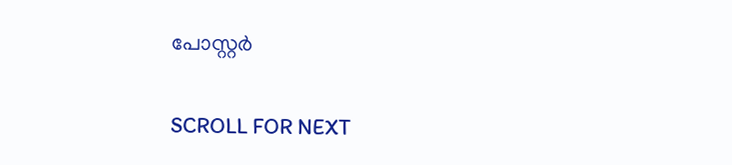പോസ്റ്റർ

SCROLL FOR NEXT